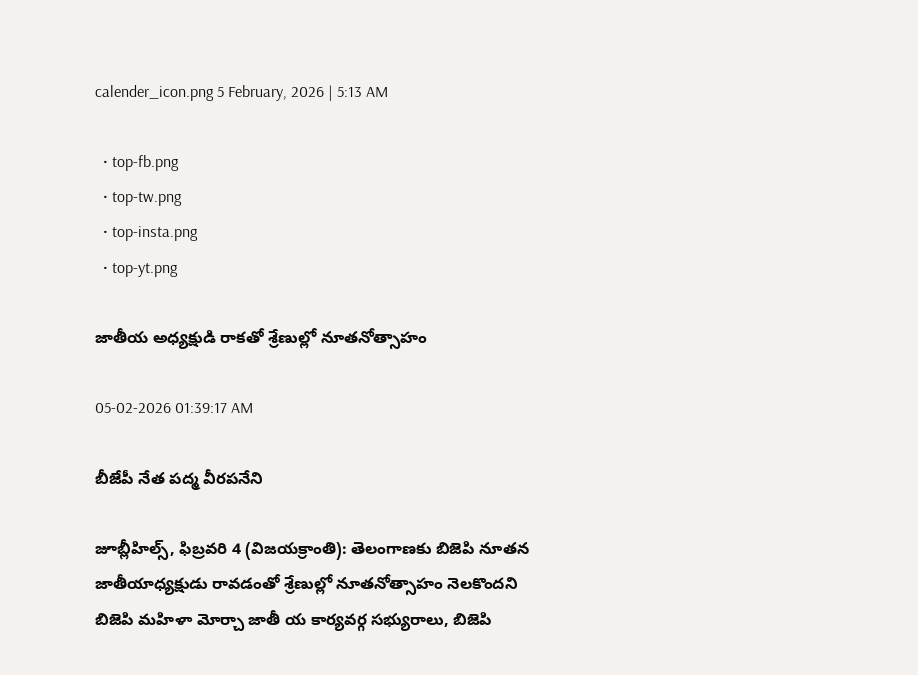calender_icon.png 5 February, 2026 | 5:13 AM

  • top-fb.png
  • top-tw.png
  • top-insta.png
  • top-yt.png

జాతీయ అధ్యక్షుడి రాకతో శ్రేణుల్లో నూతనోత్సాహం

05-02-2026 01:39:17 AM

బీజేపీ నేత పద్మ వీరపనేని

జూబ్లీహిల్స్, ఫిబ్రవరి 4 (విజయక్రాంతి): తెలంగాణకు బిజెపి నూతన జాతీయాధ్యక్షుడు రావడంతో శ్రేణుల్లో నూతనోత్సాహం నెలకొందని బిజెపి మహిళా మోర్చా జాతీ య కార్యవర్గ సభ్యురాలు, బిజెపి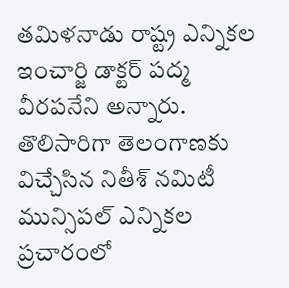తమిళనాడు రాష్ట్ర ఎన్నికల ఇంచార్జి డాక్టర్ పద్మ వీరపనేని అన్నారు. తొలిసారిగా తెలంగాణకు విచ్చేసిన నితీశ్ నమిటీ మున్సిపల్ ఎన్నికల ప్రచారంలో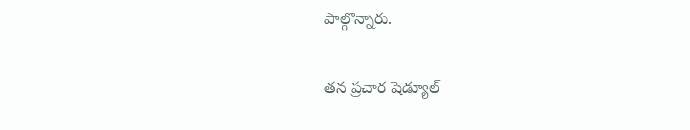పాల్గొన్నారు.

తన ప్రచార షెడ్యూల్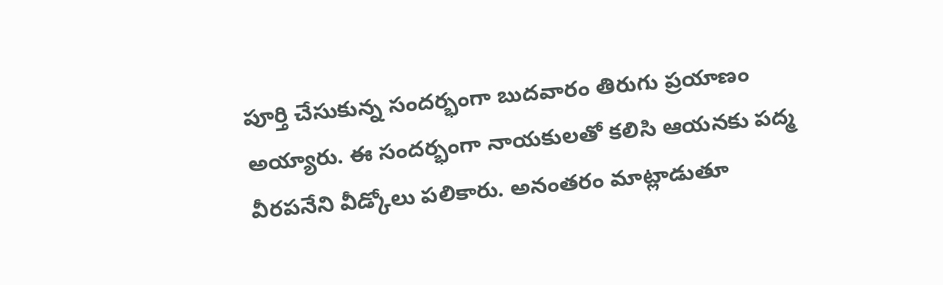పూర్తి చేసుకున్న సందర్భంగా బుదవారం తిరుగు ప్రయాణం అయ్యారు. ఈ సందర్భంగా నాయకులతో కలిసి ఆయనకు పద్మ వీరపనేని వీడ్కోలు పలికారు. అనంతరం మాట్లాడుతూ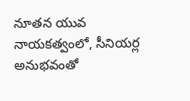నూతన యువ నాయకత్వంలో, సీనియర్ల అనుభవంతో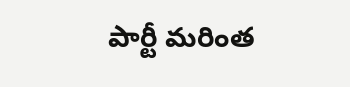పార్టీ మరింత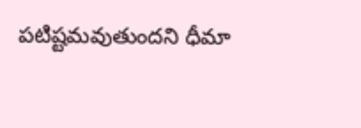పటిష్టమవుతుందని ధీమా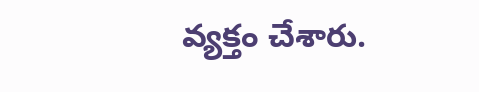వ్యక్తం చేశారు.